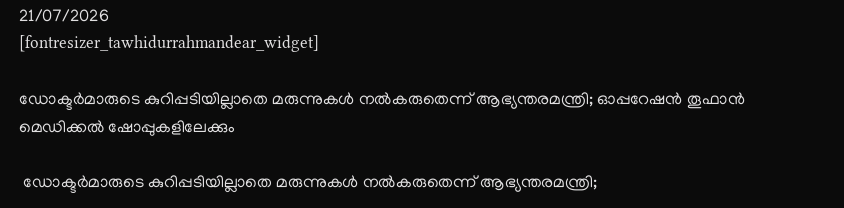21/07/2026
[fontresizer_tawhidurrahmandear_widget]

ഡോക്ടര്‍മാരുടെ കുറിപ്പടിയില്ലാതെ മരുന്നുകള്‍ നല്‍കരുതെന്ന് ആഭ്യന്തരമന്ത്രി; ഓപ്പറേഷന്‍ തൂഫാന്‍ മെഡിക്കല്‍ ഷോപ്പുകളിലേക്കും

 ഡോക്ടര്‍മാരുടെ കുറിപ്പടിയില്ലാതെ മരുന്നുകള്‍ നല്‍കരുതെന്ന് ആഭ്യന്തരമന്ത്രി;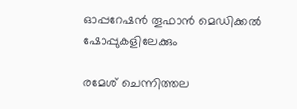ഓപ്പറേഷന്‍ തൂഫാന്‍ മെഡിക്കല്‍ ഷോപ്പുകളിലേക്കും

രമേശ് ചെന്നിത്തല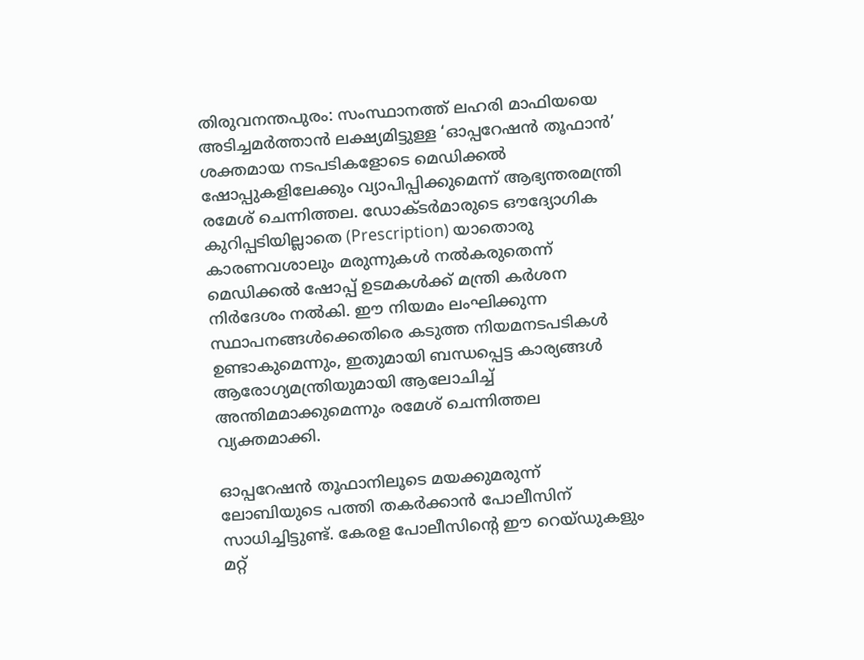തിരുവനന്തപുരം: സംസ്ഥാനത്ത് ലഹരി മാഫിയയെ അടിച്ചമർത്താൻ ലക്ഷ്യമിട്ടുള്ള ‘ഓപ്പറേഷൻ തൂഫാൻ’ ശക്തമായ നടപടികളോടെ മെഡിക്കൽ ഷോപ്പുകളിലേക്കും വ്യാപിപ്പിക്കുമെന്ന് ആഭ്യന്തരമന്ത്രി രമേശ് ചെന്നിത്തല. ഡോക്ടർമാരുടെ ഔദ്യോഗിക കുറിപ്പടിയില്ലാതെ (Prescription) യാതൊരു കാരണവശാലും മരുന്നുകൾ നൽകരുതെന്ന് മെഡിക്കൽ ഷോപ്പ് ഉടമകൾക്ക് മന്ത്രി കർശന നിർദേശം നൽകി. ഈ നിയമം ലംഘിക്കുന്ന സ്ഥാപനങ്ങൾക്കെതിരെ കടുത്ത നിയമനടപടികൾ ഉണ്ടാകുമെന്നും, ഇതുമായി ബന്ധപ്പെട്ട കാര്യങ്ങൾ ആരോഗ്യമന്ത്രിയുമായി ആലോചിച്ച് അന്തിമമാക്കുമെന്നും രമേശ് ചെന്നിത്തല വ്യക്തമാക്കി.

ഓപ്പറേഷൻ തൂഫാനിലൂടെ മയക്കുമരുന്ന് ലോബിയുടെ പത്തി തകർക്കാൻ പോലീസിന് സാധിച്ചിട്ടുണ്ട്. കേരള പോലീസിന്റെ ഈ റെയ്ഡുകളും മറ്റ്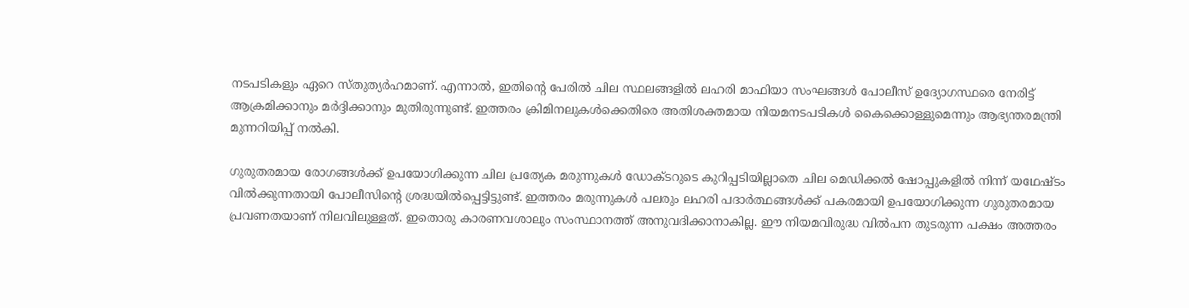നടപടികളും ഏറെ സ്തുത്യർഹമാണ്. എന്നാൽ, ഇതിന്റെ പേരിൽ ചില സ്ഥലങ്ങളിൽ ലഹരി മാഫിയാ സംഘങ്ങൾ പോലീസ് ഉദ്യോഗസ്ഥരെ നേരിട്ട് ആക്രമിക്കാനും മർദ്ദിക്കാനും മുതിരുന്നുണ്ട്. ഇത്തരം ക്രിമിനലുകൾക്കെതിരെ അതിശക്തമായ നിയമനടപടികൾ കൈക്കൊള്ളുമെന്നും ആഭ്യന്തരമന്ത്രി മുന്നറിയിപ്പ് നൽകി.

ഗുരുതരമായ രോഗങ്ങൾക്ക് ഉപയോഗിക്കുന്ന ചില പ്രത്യേക മരുന്നുകൾ ഡോക്ടറുടെ കുറിപ്പടിയില്ലാതെ ചില മെഡിക്കൽ ഷോപ്പുകളിൽ നിന്ന് യഥേഷ്ടം വിൽക്കുന്നതായി പോലീസിന്റെ ശ്രദ്ധയിൽപ്പെട്ടിട്ടുണ്ട്. ഇത്തരം മരുന്നുകൾ പലരും ലഹരി പദാർത്ഥങ്ങൾക്ക് പകരമായി ഉപയോഗിക്കുന്ന ഗുരുതരമായ പ്രവണതയാണ് നിലവിലുള്ളത്. ഇതൊരു കാരണവശാലും സംസ്ഥാനത്ത് അനുവദിക്കാനാകില്ല. ഈ നിയമവിരുദ്ധ വിൽപന തുടരുന്ന പക്ഷം അത്തരം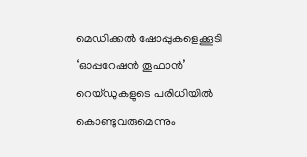മെഡിക്കൽ ഷോപ്പുകളെക്കൂടി ‘ഓപ്പറേഷൻ തൂഫാൻ’ റെയ്ഡുകളുടെ പരിധിയിൽ കൊണ്ടുവരുമെന്നും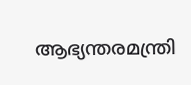ആഭ്യന്തരമന്ത്രി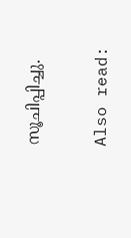സൂചിപ്പിച്ചു.

Also read: